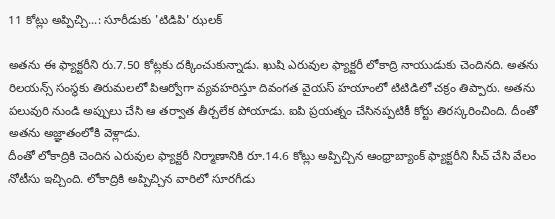11 కోట్లు అప్పిచ్చి...: సూరీడుకు 'టిడిపి' ఝలక్

అతను ఈ ఫ్యాక్టరీని రు.7.50 కోట్లకు దక్కించుకున్నాడు. ఖుషి ఎరువుల ఫ్యాక్టరీ లోకాద్రి నాయుడుకు చెందినది. అతను రిలయన్స్ సంస్థకు తిరుమలలో పిఆర్వోగా వ్యవహరిస్తూ దివంగత వైయస్ హయాంలో టిటిడిలో చక్రం తిప్పారు. అతను పలువురి నుండి అప్పులు చేసి ఆ తర్వాత తీర్చలేక పోయాడు. ఐపి ప్రయత్నం చేసినప్పటికీ కోర్టు తిరస్కరించింది. దీంతో అతను అజ్ఞాతంలోకి వెళ్లాడు.
దీంతో లోకాద్రికి చెందిన ఎరువుల ఫ్యాక్టరీ నిర్మాణానికి రూ.14.6 కోట్లు అప్పిచ్చిన ఆంధ్రాబ్యాంక్ ఫ్యాక్టరీని సీచ్ చేసి వేలం నోటీసు ఇచ్చింది. లోకాద్రికి అప్పిచ్చిన వారిలో సూరగీడు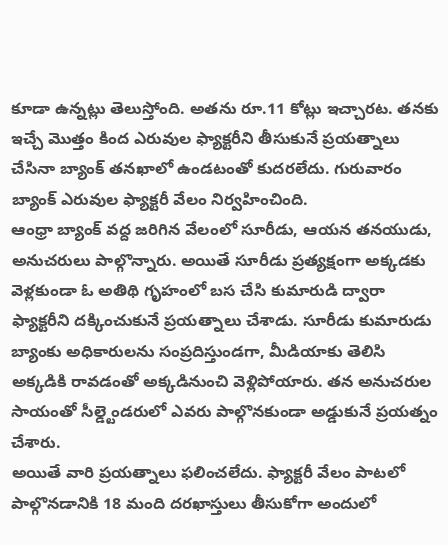కూడా ఉన్నట్లు తెలుస్తోంది. అతను రూ.11 కోట్లు ఇచ్చారట. తనకు ఇచ్చే మొత్తం కింద ఎరువుల ఫ్యాక్టరీని తీసుకునే ప్రయత్నాలు చేసినా బ్యాంక్ తనఖాలో ఉండటంతో కుదరలేదు. గురువారం బ్యాంక్ ఎరువుల ఫ్యాక్టరీ వేలం నిర్వహించింది.
ఆంధ్రా బ్యాంక్ వద్ద జరిగిన వేలంలో సూరీడు, ఆయన తనయుడు, అనుచరులు పాల్గొన్నారు. అయితే సూరీడు ప్రత్యక్షంగా అక్కడకు వెళ్లకుండా ఓ అతిథి గృహంలో బస చేసి కుమారుడి ద్వారా ఫ్యాక్టరీని దక్కించుకునే ప్రయత్నాలు చేశాడు. సూరీడు కుమారుడు బ్యాంకు అధికారులను సంప్రదిస్తుండగా, మీడియాకు తెలిసి అక్కడికి రావడంతో అక్కడినుంచి వెళ్లిపోయారు. తన అనుచరుల సాయంతో సీల్డ్టెండరులో ఎవరు పాల్గొనకుండా అడ్డుకునే ప్రయత్నం చేశారు.
అయితే వారి ప్రయత్నాలు ఫలించలేదు. ఫ్యాక్టరీ వేలం పాటలో పాల్గొనడానికి 18 మంది దరఖాస్తులు తీసుకోగా అందులో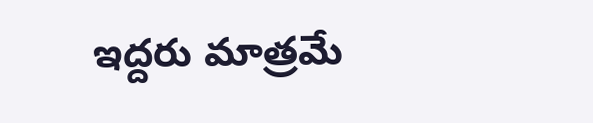ఇద్దరు మాత్రమే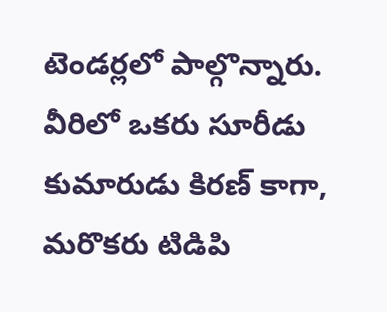టెండర్లలో పాల్గొన్నారు. వీరిలో ఒకరు సూరీడు కుమారుడు కిరణ్ కాగా, మరొకరు టిడిపి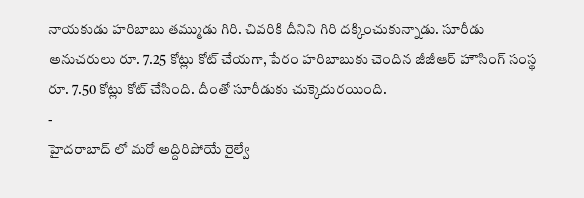నాయకుడు హరిబాబు తమ్ముడు గిరి. చివరికి దీనిని గిరి దక్కించుకున్నాడు. సూరీడు అనుచరులు రూ. 7.25 కోట్లు కోట్ చేయగా, పేరం హరిబాబుకు చెందిన జీజీఆర్ హౌసింగ్ సంస్థ రూ. 7.50 కోట్లు కోట్ చేసింది. దీంతో సూరీడుకు చుక్కెదురయింది.
-
హైదరాబాద్ లో మరో అద్దిరిపోయే రైల్వే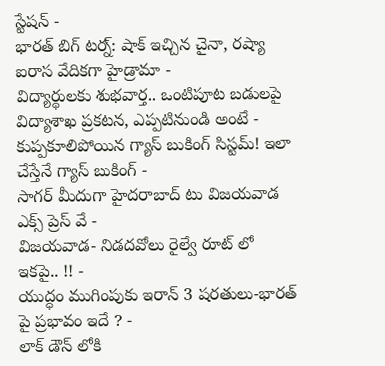స్టేషన్ -
భారత్ బిగ్ టర్న్: షాక్ ఇచ్చిన చైనా, రష్యా ఐరాస వేదికగా హైడ్రామా -
విద్యార్థులకు శుభవార్త.. ఒంటిపూట బడులపై విద్యాశాఖ ప్రకటన, ఎప్పటినుండి అంటే -
కుప్పకూలిపోయిన గ్యాస్ బుకింగ్ సిస్టమ్! ఇలా చేస్తేనే గ్యాస్ బుకింగ్ -
సాగర్ మీదుగా హైదరాబాద్ టు విజయవాడ ఎక్స్ ప్రెస్ వే -
విజయవాడ- నిడదవోలు రైల్వే రూట్ లో ఇకపై.. !! -
యుద్ధం ముగింపుకు ఇరాన్ 3 షరతులు-భారత్ పై ప్రభావం ఇదే ? -
లాక్ డౌన్ లోకి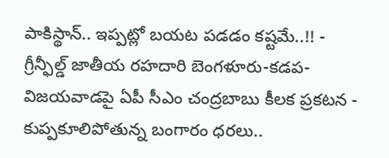పాకిస్థాన్.. ఇప్పట్లో బయట పడడం కష్టమే..!! -
గ్రీన్ఫీల్డ్ జాతీయ రహదారి బెంగళూరు-కడప-విజయవాడపై ఏపీ సీఎం చంద్రబాబు కీలక ప్రకటన -
కుప్పకూలిపోతున్న బంగారం ధరలు..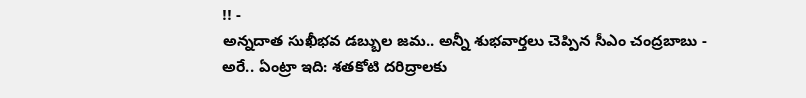!! -
అన్నదాత సుఖీభవ డబ్బుల జమ.. అన్నీ శుభవార్తలు చెప్పిన సీఎం చంద్రబాబు -
అరే.. ఏంట్రా ఇది: శతకోటి దరిద్రాలకు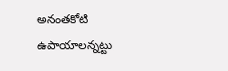అనంతకోటి ఉపాయాలన్నట్టు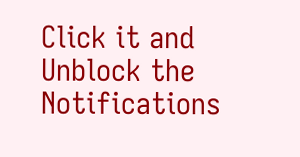Click it and Unblock the Notifications